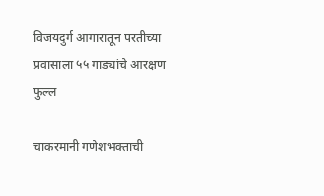विजयदुर्ग आगारातून परतीच्या प्रवासाला ५५ गाड्यांचे आरक्षण फुल्ल

चाकरमानी गणेशभक्ताची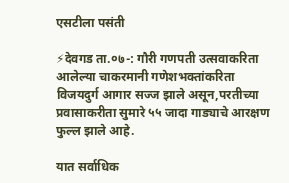एसटीला पसंती

⚡देवगड ता.०७-: गौरी गणपती उत्सवाकरिता आलेल्या चाकरमानी गणेशभक्तांकरिता विजयदुर्ग आगार सज्ज झाले असून,परतीच्या प्रवासाकरीता सुमारे ५५ जादा गाड्याचे आरक्षण फुल्ल झाले आहे.

यात सर्वाधिक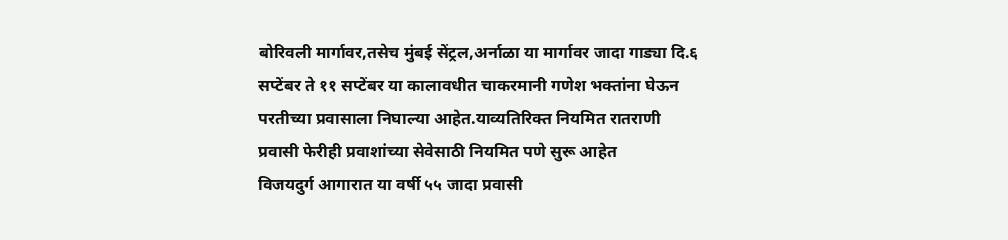बोरिवली मार्गावर,तसेच मुंबई सेंट्रल,अर्नाळा या मार्गावर जादा गाड्या दि.६ सप्टेंबर ते ११ सप्टेंबर या कालावधीत चाकरमानी गणेश भक्तांना घेऊन परतीच्या प्रवासाला निघाल्या आहेत.याव्यतिरिक्त नियमित रातराणी प्रवासी फेरीही प्रवाशांच्या सेवेसाठी नियमित पणे सुरू आहेत
विजयदुर्ग आगारात या वर्षी ५५ जादा प्रवासी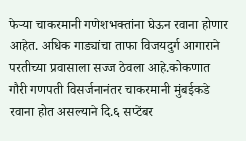फेऱ्या चाकरमानी गणेशभक्तांना घेऊन रवाना होणार आहेत. अधिक गाड्यांचा ताफा विजयदुर्ग आगाराने परतीच्या प्रवासाला सज्ज ठेवला आहे.कोकणात गौरी गणपती विसर्जनानंतर चाकरमानी मुंबईकडे रवाना होत असल्याने दि.६ सप्टेंबर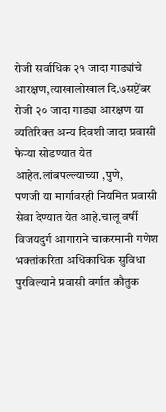रोजी सर्वाधिक २१ जादा गाड्यांचे आरक्षण,त्याखालोखाल दि.७सप्टेंबर रोजी २० जादा गाड्या आरक्षण या व्यतिरिक्त अन्य दिवशी जादा प्रवासी फेऱ्या सोडण्यात येत आहेत.लांबपल्ल्याच्या ,पुणे,
पणजी या मार्गावरही नियमित प्रवासी सेवा देण्यात येत आहे.चालू वर्षी विजयदुर्ग आगाराने चाकरमानी गणेश भक्तांकरिता अधिकाधिक सुविधा पुरविल्याने प्रवासी वर्गात कौतुक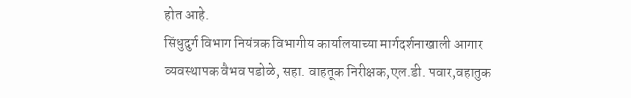होत आहे.
सिंधुदुर्ग विभाग नियंत्रक विभागीय कार्यालयाच्या मार्गदर्शनाखाली आगार
व्यवस्थापक वैभव पडोळे, सहा. वाहतूक निरीक्षक,एल.डी. पवार,वहातुक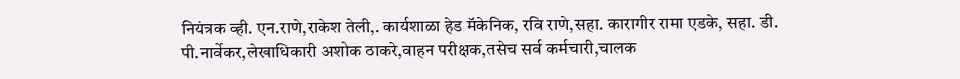नियंत्रक व्ही. एन.राणे,राकेश तेली,. कार्यशाळा हेड मॅकेनिक, रवि राणे,सहा. कारागीर रामा एडके, सहा. डी. पी.नार्वेकर,लेखाधिकारी अशोक ठाकरे,वाहन परीक्षक,तसेच सर्व कर्मचारी,चालक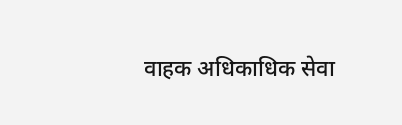वाहक अधिकाधिक सेवा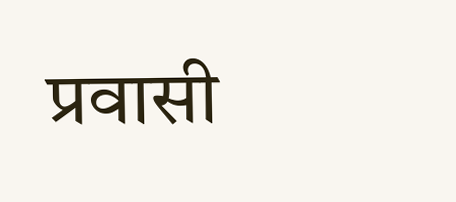प्रवासी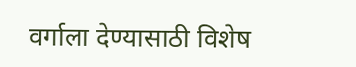वर्गाला देण्यासाठी विशेष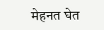मेहनत घेत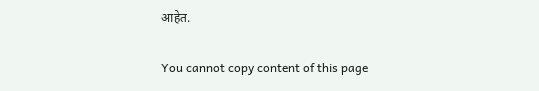आहेत.

You cannot copy content of this page